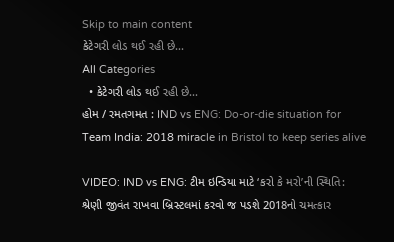Skip to main content
કેટેગરી લોડ થઈ રહી છે...
All Categories
  • કેટેગરી લોડ થઈ રહી છે...
હોમ / રમતગમત : IND vs ENG: Do-or-die situation for Team India: 2018 miracle in Bristol to keep series alive

VIDEO: IND vs ENG: ટીમ ઇન્ડિયા માટે ‘કરો કે મરો’ની સ્થિતિ: શ્રેણી જીવંત રાખવા બ્રિસ્ટલમાં કરવો જ પડશે 2018નો ચમત્કાર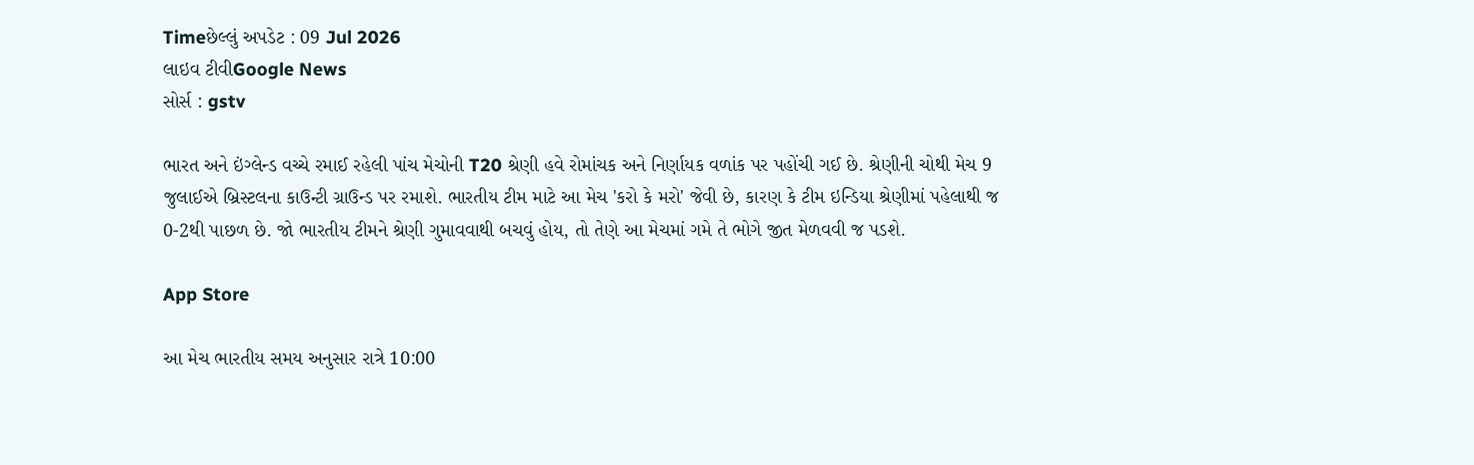Timeછેલ્લું અપડેટ : 09 Jul 2026
લાઇવ ટીવીGoogle News
સોર્સ : gstv

ભારત અને ઇંગ્લેન્ડ વચ્ચે રમાઈ રહેલી પાંચ મેચોની T20 શ્રેણી હવે રોમાંચક અને નિર્ણાયક વળાંક પર પહોંચી ગઈ છે. શ્રેણીની ચોથી મેચ 9 જુલાઈએ બ્રિસ્ટલના કાઉન્ટી ગ્રાઉન્ડ પર રમાશે. ભારતીય ટીમ માટે આ મેચ 'કરો કે મરો' જેવી છે, કારણ કે ટીમ ઇન્ડિયા શ્રેણીમાં પહેલાથી જ 0-2થી પાછળ છે. જો ભારતીય ટીમને શ્રેણી ગુમાવવાથી બચવું હોય, તો તેણે આ મેચમાં ગમે તે ભોગે જીત મેળવવી જ પડશે.

App Store

આ મેચ ભારતીય સમય અનુસાર રાત્રે 10:00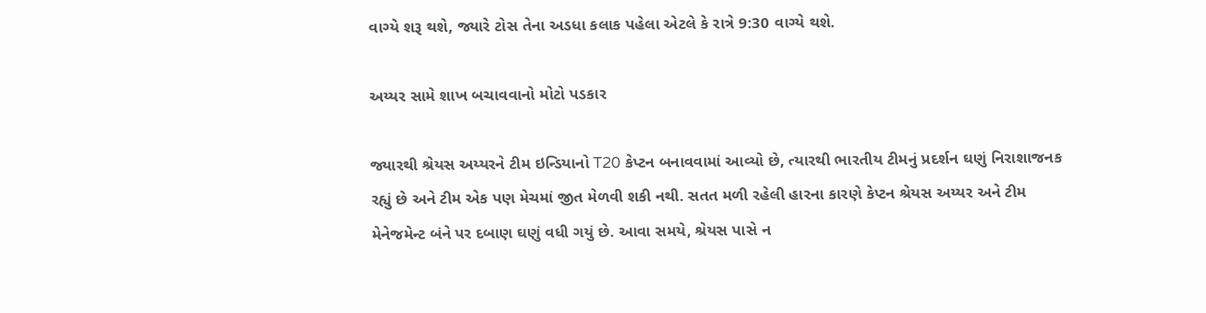વાગ્યે શરૂ થશે, જ્યારે ટોસ તેના અડધા કલાક પહેલા એટલે કે રાત્રે 9:30 વાગ્યે થશે.

અય્યર સામે શાખ બચાવવાનો મોટો પડકાર

જ્યારથી શ્રેયસ અય્યરને ટીમ ઇન્ડિયાનો T20 કેપ્ટન બનાવવામાં આવ્યો છે, ત્યારથી ભારતીય ટીમનું પ્રદર્શન ઘણું નિરાશાજનક રહ્યું છે અને ટીમ એક પણ મેચમાં જીત મેળવી શકી નથી. સતત મળી રહેલી હારના કારણે કેપ્ટન શ્રેયસ અય્યર અને ટીમ મેનેજમેન્ટ બંને પર દબાણ ઘણું વધી ગયું છે. આવા સમયે, શ્રેયસ પાસે ન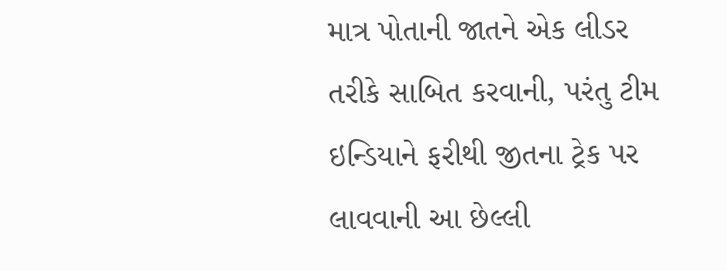માત્ર પોતાની જાતને એક લીડર તરીકે સાબિત કરવાની, પરંતુ ટીમ ઇન્ડિયાને ફરીથી જીતના ટ્રેક પર લાવવાની આ છેલ્લી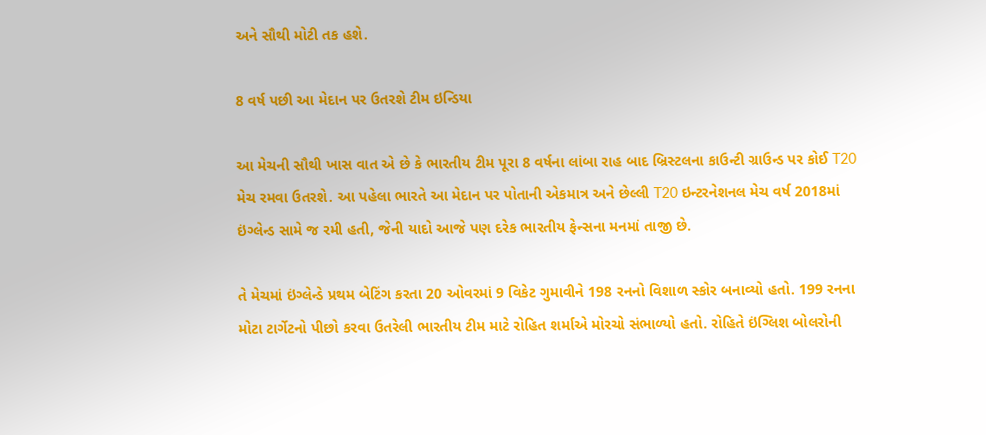અને સૌથી મોટી તક હશે.

8 વર્ષ પછી આ મેદાન પર ઉતરશે ટીમ ઇન્ડિયા

આ મેચની સૌથી ખાસ વાત એ છે કે ભારતીય ટીમ પૂરા 8 વર્ષના લાંબા રાહ બાદ બ્રિસ્ટલના કાઉન્ટી ગ્રાઉન્ડ પર કોઈ T20 મેચ રમવા ઉતરશે. આ પહેલા ભારતે આ મેદાન પર પોતાની એકમાત્ર અને છેલ્લી T20 ઇન્ટરનેશનલ મેચ વર્ષ 2018માં ઇંગ્લેન્ડ સામે જ રમી હતી, જેની યાદો આજે પણ દરેક ભારતીય ફેન્સના મનમાં તાજી છે.

તે મેચમાં ઇંગ્લેન્ડે પ્રથમ બેટિંગ કરતા 20 ઓવરમાં 9 વિકેટ ગુમાવીને 198 રનનો વિશાળ સ્કોર બનાવ્યો હતો. 199 રનના મોટા ટાર્ગેટનો પીછો કરવા ઉતરેલી ભારતીય ટીમ માટે રોહિત શર્માએ મોરચો સંભાળ્યો હતો. રોહિતે ઇંગ્લિશ બોલરોની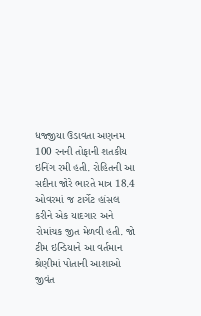ધજ્જીયા ઉડાવતા અણનમ 100 રનની તોફાની શતકીય ઇનિંગ રમી હતી. રોહિતની આ સદીના જોરે ભારતે માત્ર 18.4 ઓવરમાં જ ટાર્ગેટ હાંસલ કરીને એક યાદગાર અને રોમાંચક જીત મેળવી હતી. જો ટીમ ઇન્ડિયાને આ વર્તમાન શ્રેણીમાં પોતાની આશાઓ જીવંત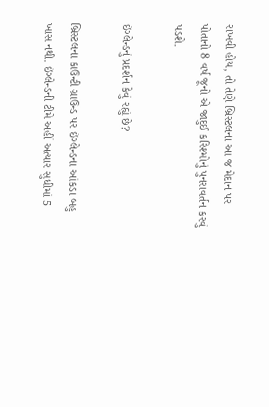રાખવી હોય, તો તેણે બ્રિસ્ટલના આ જ મેદાન પર પોતાનો 8 વર્ષ જૂનો એ જાદુઈ કરિશ્મોનું પુનરાવર્તન કરવું પડશે.

ઇંગ્લેન્ડનું પ્રદર્શન કેવું રહ્યું છે?

બ્રિસ્ટલના કાઉન્ટી ગ્રાઉન્ડ પર ઇંગ્લેન્ડના આંકડા બહુ ખાસ નથી. ઇંગ્લેન્ડની ટીમે અહીં અત્યાર સુધીમાં 5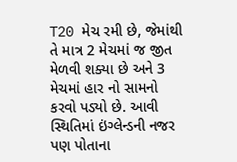T20 મેચ રમી છે, જેમાંથી તે માત્ર 2 મેચમાં જ જીત મેળવી શક્યા છે અને 3 મેચમાં હાર નો સામનો કરવો પડ્યો છે. આવી સ્થિતિમાં ઇંગ્લેન્ડની નજર પણ પોતાના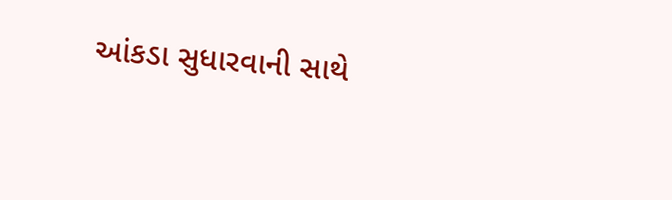આંકડા સુધારવાની સાથે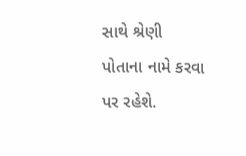સાથે શ્રેણી પોતાના નામે કરવા પર રહેશે.